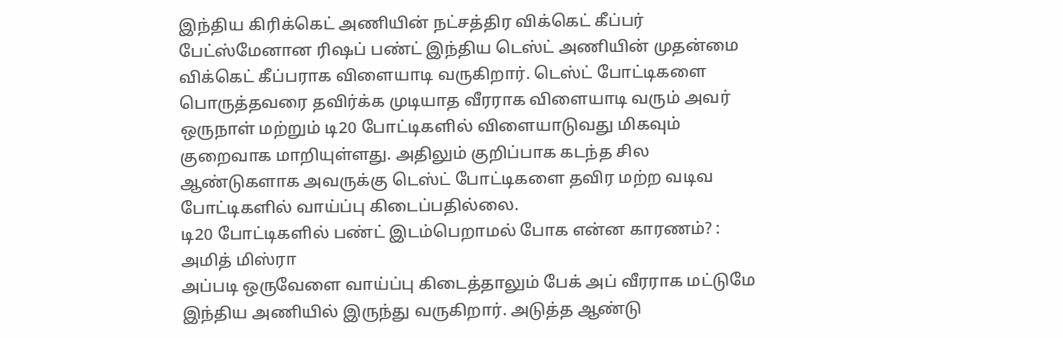இந்திய கிரிக்கெட் அணியின் நட்சத்திர விக்கெட் கீப்பர் பேட்ஸ்மேனான ரிஷப் பண்ட் இந்திய டெஸ்ட் அணியின் முதன்மை விக்கெட் கீப்பராக விளையாடி வருகிறார். டெஸ்ட் போட்டிகளை பொருத்தவரை தவிர்க்க முடியாத வீரராக விளையாடி வரும் அவர் ஒருநாள் மற்றும் டி20 போட்டிகளில் விளையாடுவது மிகவும் குறைவாக மாறியுள்ளது. அதிலும் குறிப்பாக கடந்த சில ஆண்டுகளாக அவருக்கு டெஸ்ட் போட்டிகளை தவிர மற்ற வடிவ போட்டிகளில் வாய்ப்பு கிடைப்பதில்லை.
டி20 போட்டிகளில் பண்ட் இடம்பெறாமல் போக என்ன காரணம்? : அமித் மிஸ்ரா
அப்படி ஒருவேளை வாய்ப்பு கிடைத்தாலும் பேக் அப் வீரராக மட்டுமே இந்திய அணியில் இருந்து வருகிறார். அடுத்த ஆண்டு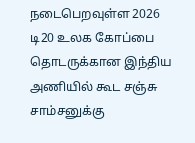நடைபெறவுள்ள 2026 டி20 உலக கோப்பை தொடருக்கான இந்திய அணியில் கூட சஞ்சு சாம்சனுக்கு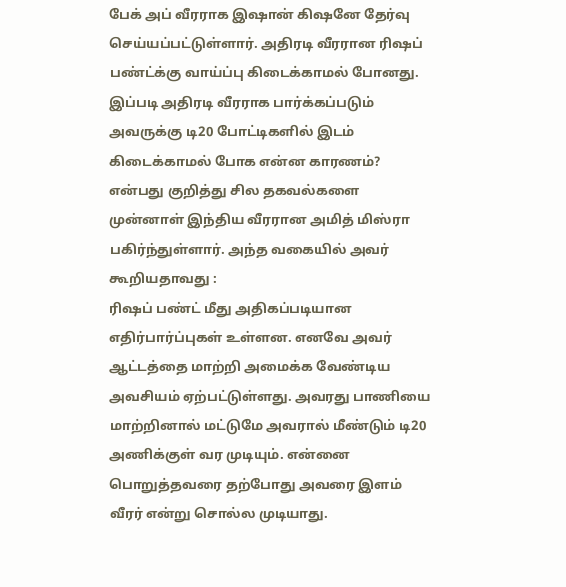பேக் அப் வீரராக இஷான் கிஷனே தேர்வு செய்யப்பட்டுள்ளார். அதிரடி வீரரான ரிஷப் பண்ட்க்கு வாய்ப்பு கிடைக்காமல் போனது.
இப்படி அதிரடி வீரராக பார்க்கப்படும் அவருக்கு டி20 போட்டிகளில் இடம் கிடைக்காமல் போக என்ன காரணம்? என்பது குறித்து சில தகவல்களை முன்னாள் இந்திய வீரரான அமித் மிஸ்ரா பகிர்ந்துள்ளார். அந்த வகையில் அவர் கூறியதாவது :
ரிஷப் பண்ட் மீது அதிகப்படியான எதிர்பார்ப்புகள் உள்ளன. எனவே அவர் ஆட்டத்தை மாற்றி அமைக்க வேண்டிய அவசியம் ஏற்பட்டுள்ளது. அவரது பாணியை மாற்றினால் மட்டுமே அவரால் மீண்டும் டி20 அணிக்குள் வர முடியும். என்னை பொறுத்தவரை தற்போது அவரை இளம் வீரர் என்று சொல்ல முடியாது.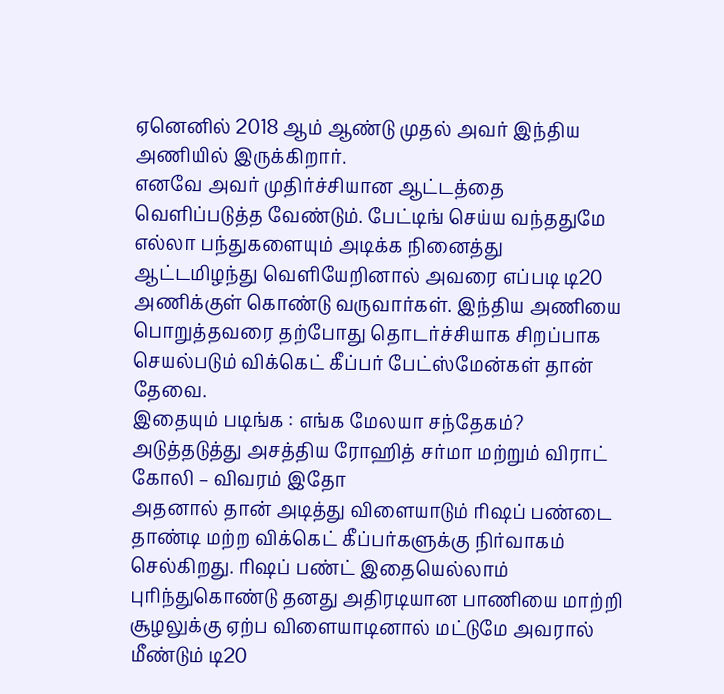ஏனெனில் 2018 ஆம் ஆண்டு முதல் அவர் இந்திய அணியில் இருக்கிறார்.
எனவே அவர் முதிர்ச்சியான ஆட்டத்தை வெளிப்படுத்த வேண்டும். பேட்டிங் செய்ய வந்ததுமே எல்லா பந்துகளையும் அடிக்க நினைத்து ஆட்டமிழந்து வெளியேறினால் அவரை எப்படி டி20 அணிக்குள் கொண்டு வருவார்கள். இந்திய அணியை பொறுத்தவரை தற்போது தொடர்ச்சியாக சிறப்பாக செயல்படும் விக்கெட் கீப்பர் பேட்ஸ்மேன்கள் தான் தேவை.
இதையும் படிங்க : எங்க மேலயா சந்தேகம்? அடுத்தடுத்து அசத்திய ரோஹித் சர்மா மற்றும் விராட் கோலி – விவரம் இதோ
அதனால் தான் அடித்து விளையாடும் ரிஷப் பண்டை தாண்டி மற்ற விக்கெட் கீப்பர்களுக்கு நிர்வாகம் செல்கிறது. ரிஷப் பண்ட் இதையெல்லாம் புரிந்துகொண்டு தனது அதிரடியான பாணியை மாற்றி சூழலுக்கு ஏற்ப விளையாடினால் மட்டுமே அவரால் மீண்டும் டி20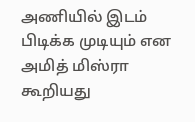அணியில் இடம் பிடிக்க முடியும் என அமித் மிஸ்ரா கூறியது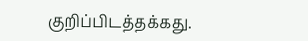குறிப்பிடத்தக்கது.